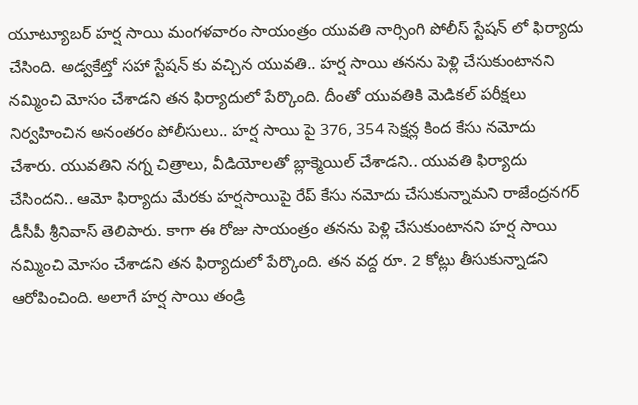యూట్యూబర్ హర్ష సాయి మంగళవారం సాయంత్రం యువతి నార్సింగి పోలీస్ స్టేషన్ లో ఫిర్యాదు చేసింది. అడ్వకేట్తో సహా స్టేషన్ కు వచ్చిన యువతి.. హర్ష సాయి తనను పెళ్లి చేసుకుంటానని నమ్మించి మోసం చేశాడని తన ఫిర్యాదులో పేర్కొంది. దీంతో యువతికి మెడికల్ పరీక్షలు నిర్వహించిన అనంతరం పోలీసులు.. హర్ష సాయి పై 376, 354 సెక్షన్ల కింద కేసు నమోదు చేశారు. యువతిని నగ్న చిత్రాలు, వీడియోలతో బ్లాక్మెయిల్ చేశాడని.. యువతి ఫిర్యాదు చేసిందని.. ఆమో ఫిర్యాదు మేరకు హర్షసాయిపై రేప్ కేసు నమోదు చేసుకున్నామని రాజేంద్రనగర్ డీసీపీ శ్రీనివాస్ తెలిపారు. కాగా ఈ రోజు సాయంత్రం తనను పెళ్లి చేసుకుంటానని హర్ష సాయి నమ్మించి మోసం చేశాడని తన ఫిర్యాదులో పేర్కొంది. తన వద్ద రూ. 2 కోట్లు తీసుకున్నాడని ఆరోపించింది. అలాగే హర్ష సాయి తండ్రి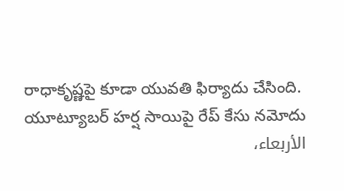రాధాకృష్ణపై కూడా యువతి ఫిర్యాదు చేసింది.
యూట్యూబర్ హర్ష సాయిపై రేప్ కేసు నమోదు
الأربعاء،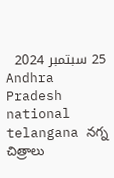25 سبتمبر 2024
Andhra Pradesh national telangana నగ్న చిత్రాలు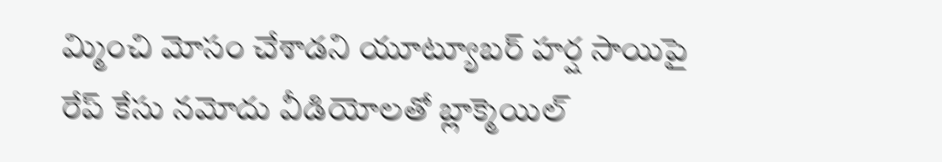మ్మించి మోసం చేశాడని యూట్యూబర్ హర్ష సాయిపై రేప్ కేసు నమోదు వీడియోలతో బ్లాక్మెయిల్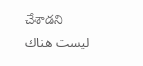చేశాడని
ليست هناك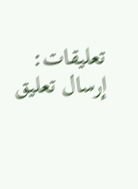تعليقات:
إرسال تعليق